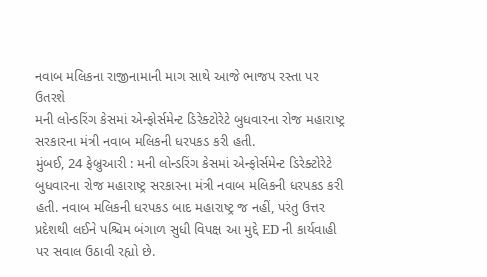નવાબ મલિકના રાજીનામાની માગ સાથે આજે ભાજપ રસ્તા પર ઉતરશે
મની લોન્ડરિંગ કેસમાં એન્ફોર્સમેન્ટ ડિરેક્ટોરેટે બુધવારના રોજ મહારાષ્ટ્ર સરકારના મંત્રી નવાબ મલિકની ધરપકડ કરી હતી.
મુંબઈ, 24 ફેબ્રુઆરી : મની લોન્ડરિંગ કેસમાં એન્ફોર્સમેન્ટ ડિરેક્ટોરેટે બુધવારના રોજ મહારાષ્ટ્ર સરકારના મંત્રી નવાબ મલિકની ધરપકડ કરી હતી. નવાબ મલિકની ધરપકડ બાદ મહારાષ્ટ્ર જ નહીં, પરંતુ ઉત્તર પ્રદેશથી લઈને પશ્ચિમ બંગાળ સુધી વિપક્ષ આ મુદ્દે ED ની કાર્યવાહી પર સવાલ ઉઠાવી રહ્યો છે.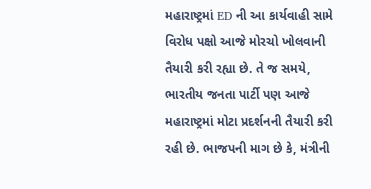મહારાષ્ટ્રમાં ED ની આ કાર્યવાહી સામે વિરોધ પક્ષો આજે મોરચો ખોલવાની તૈયારી કરી રહ્યા છે. તે જ સમયે, ભારતીય જનતા પાર્ટી પણ આજે મહારાષ્ટ્રમાં મોટા પ્રદર્શનની તૈયારી કરી રહી છે. ભાજપની માગ છે કે, મંત્રીની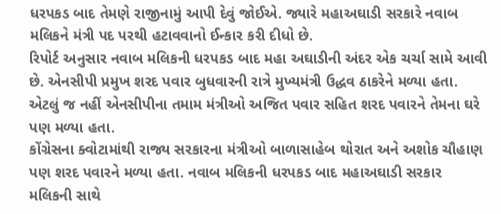ધરપકડ બાદ તેમણે રાજીનામું આપી દેવું જોઈએ. જ્યારે મહાઅઘાડી સરકારે નવાબ મલિકને મંત્રી પદ પરથી હટાવવાનો ઈન્કાર કરી દીધો છે.
રિપોર્ટ અનુસાર નવાબ મલિકની ધરપકડ બાદ મહા અઘાડીની અંદર એક ચર્ચા સામે આવી છે. એનસીપી પ્રમુખ શરદ પવાર બુધવારની રાત્રે મુખ્યમંત્રી ઉદ્ધવ ઠાકરેને મળ્યા હતા. એટલું જ નહીં એનસીપીના તમામ મંત્રીઓ અજિત પવાર સહિત શરદ પવારને તેમના ઘરે પણ મળ્યા હતા.
કોંગ્રેસના ક્વોટામાંથી રાજ્ય સરકારના મંત્રીઓ બાળાસાહેબ થોરાત અને અશોક ચૌહાણ પણ શરદ પવારને મળ્યા હતા. નવાબ મલિકની ધરપકડ બાદ મહાઅઘાડી સરકાર મલિકની સાથે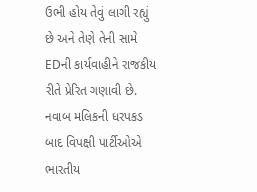ઉભી હોય તેવું લાગી રહ્યું છે અને તેણે તેની સામે EDની કાર્યવાહીને રાજકીય રીતે પ્રેરિત ગણાવી છે.
નવાબ મલિકની ધરપકડ બાદ વિપક્ષી પાર્ટીઓએ ભારતીય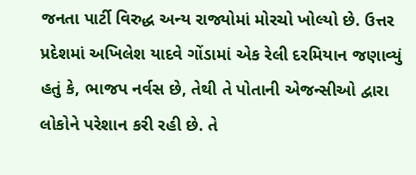જનતા પાર્ટી વિરુદ્ધ અન્ય રાજ્યોમાં મોરચો ખોલ્યો છે. ઉત્તર પ્રદેશમાં અખિલેશ યાદવે ગોંડામાં એક રેલી દરમિયાન જણાવ્યું હતું કે, ભાજપ નર્વસ છે, તેથી તે પોતાની એજન્સીઓ દ્વારા લોકોને પરેશાન કરી રહી છે. તે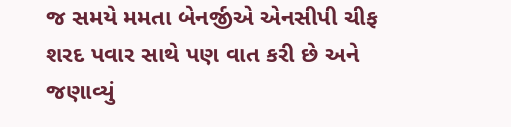જ સમયે મમતા બેનર્જીએ એનસીપી ચીફ શરદ પવાર સાથે પણ વાત કરી છે અને જણાવ્યું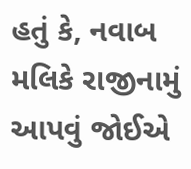હતું કે, નવાબ મલિકે રાજીનામું આપવું જોઈએ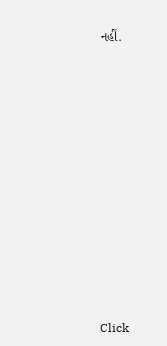નહીં.












Click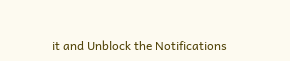it and Unblock the Notifications